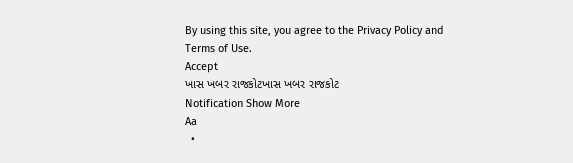By using this site, you agree to the Privacy Policy and Terms of Use.
Accept
ખાસ ખબર રાજકોટખાસ ખબર રાજકોટ
Notification Show More
Aa
  •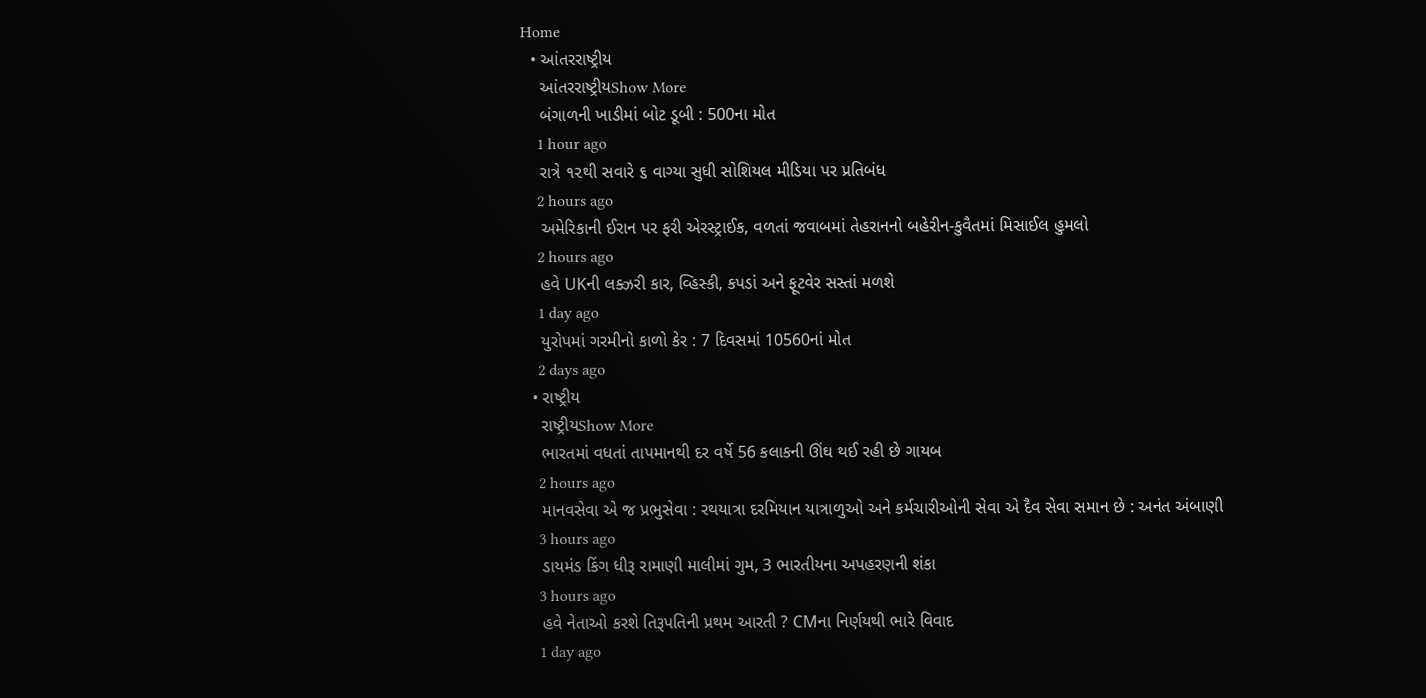Home
  • આંતરરાષ્ટ્રીય
    આંતરરાષ્ટ્રીયShow More
    બંગાળની ખાડીમાં બોટ ડૂબી : 500ના મોત
    1 hour ago
    રાત્રે ૧૨થી સવારે ૬ વાગ્યા સુધી સોશિયલ મીડિયા પર પ્રતિબંધ
    2 hours ago
    અમેરિકાની ઈરાન પર ફરી એરસ્ટ્રાઈક, વળતાં જવાબમાં તેહરાનનો બહેરીન-કુવૈતમાં મિસાઈલ હુમલો
    2 hours ago
    હવે UKની લક્ઝરી કાર, વ્હિસ્કી, કપડાં અને ફૂટવેર સસ્તાં મળશે
    1 day ago
    યુરોપમાં ગરમીનો કાળો કેર : 7 દિવસમાં 10560નાં મોત
    2 days ago
  • રાષ્ટ્રીય
    રાષ્ટ્રીયShow More
    ભારતમાં વધતાં તાપમાનથી દર વર્ષે 56 કલાકની ઊંઘ થઈ રહી છે ગાયબ
    2 hours ago
    માનવસેવા એ જ પ્રભુસેવા : રથયાત્રા દરમિયાન યાત્રાળુઓ અને કર્મચારીઓની સેવા એ દૈવ સેવા સમાન છે : અનંત અંબાણી
    3 hours ago
    ડાયમંડ કિંગ ધીરૂ રામાણી માલીમાં ગુમ, 3 ભારતીયના અપહરણની શંકા
    3 hours ago
    હવે નેતાઓ કરશે તિરૂપતિની પ્રથમ આરતી ? CMના નિર્ણયથી ભારે વિવાદ
    1 day ago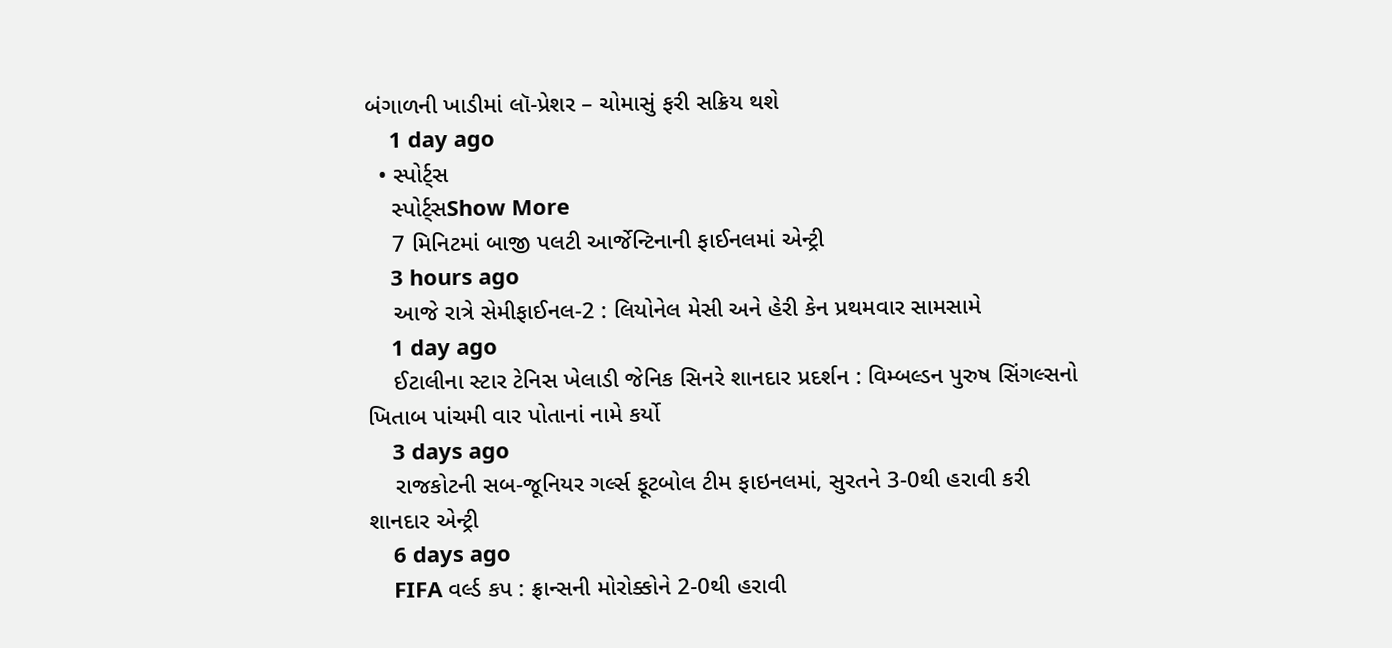બંગાળની ખાડીમાં લૉ-પ્રેશર – ચોમાસું ફરી સક્રિય થશે
    1 day ago
  • સ્પોર્ટ્સ
    સ્પોર્ટ્સShow More
    7 મિનિટમાં બાજી પલટી આર્જેન્ટિનાની ફાઈનલમાં એન્ટ્રી
    3 hours ago
    આજે રાત્રે સેમીફાઈનલ-2 : લિયોનેલ મેસી અને હેરી કેન પ્રથમવાર સામસામે
    1 day ago
    ઈટાલીના સ્ટાર ટેનિસ ખેલાડી જેનિક સિનરે શાનદાર પ્રદર્શન : વિમ્બલ્ડન પુરુષ સિંગલ્સનો ખિતાબ પાંચમી વાર પોતાનાં નામે કર્યો
    3 days ago
    રાજકોટની સબ-જૂનિયર ગર્લ્સ ફૂટબોલ ટીમ ફાઇનલમાં, સુરતને 3-0થી હરાવી કરી શાનદાર એન્ટ્રી
    6 days ago
    FIFA વર્લ્ડ કપ : ફ્રાન્સની મોરોક્કોને 2-0થી હરાવી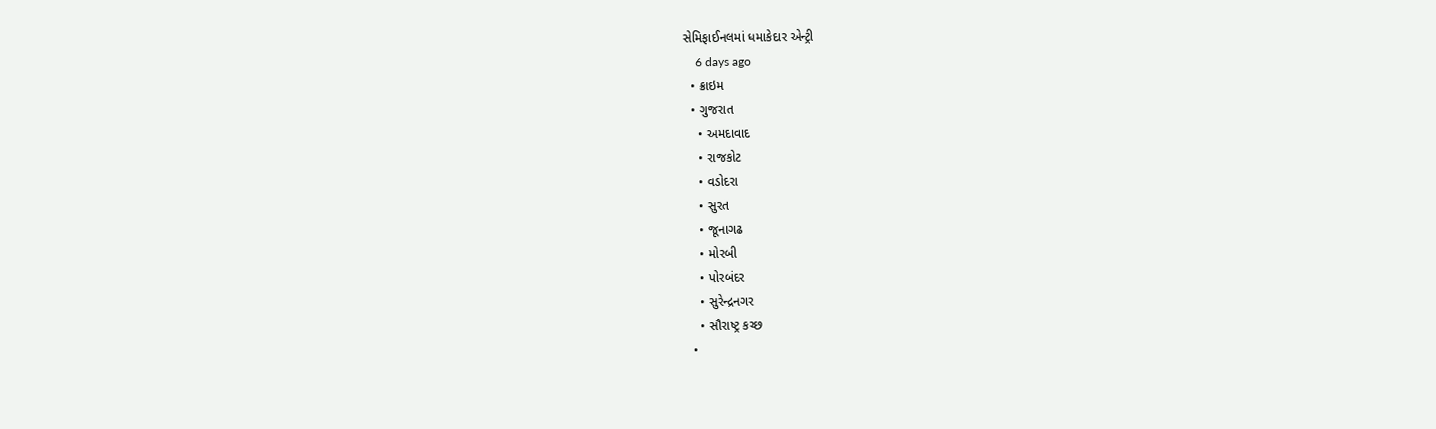સેમિફાઈનલમાં ધમાકેદાર એન્ટ્રી
    6 days ago
  • ક્રાઇમ
  • ગુજરાત
    • અમદાવાદ
    • રાજકોટ
    • વડોદરા
    • સુરત
    • જૂનાગઢ
    • મોરબી
    • પોરબંદર
    • સુરેન્દ્રનગર
    • સૌરાષ્ટ્ર કચ્છ
  •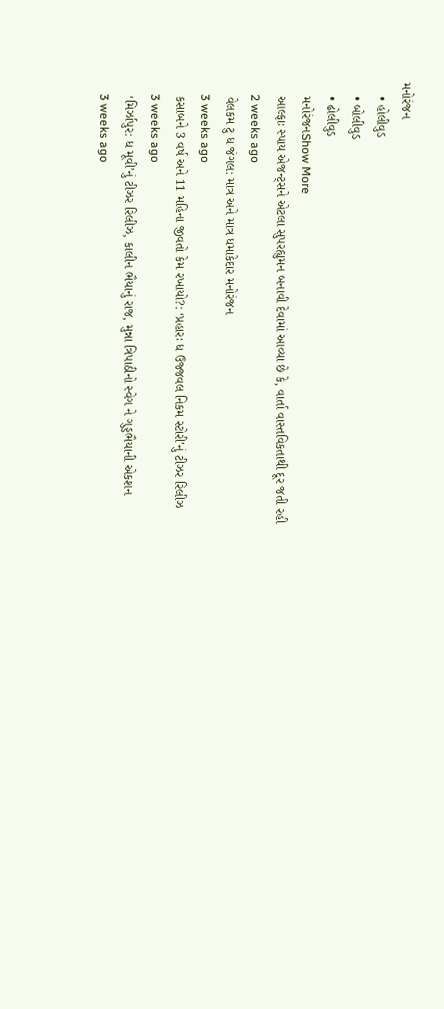મનોરંજન
    • હોલીવુડ
    • બોલીવુડ
    • ઢોલીવુડ
    મનોરંજનShow More
    આલ્ફાઃ સ્પાય એજન્ટ્સને એટલા સુપરહ્યુમન બનાવી દેવામાં આવ્યા છે કે, વાર્તા વાસ્તવિકતાથી દૂર જતી રહી
    2 weeks ago
    વેલકમ ટુ ધ જંગલ: માત્ર અને માત્ર ધમાકેદાર મનોરંજન
    3 weeks ago
    કસાબને 3 વર્ષ અને 11 મહિના જીવતો કેમ રખાયો?: ‘પ્રહારઃ ધ ઉજ્જવલ નિકમ સ્ટોરી’નું ટીઝર રિલીઝ
    3 weeks ago
    ‘મિર્ઝાપુર: ધ મૂવી’નું ટીઝર રિલીઝ, કાલીન ભૈયાનું રાજ, મુન્ના ત્રિપાઠીનો સ્વેગ ને ગુડ્ડભૈયાની એકશન
    3 weeks ago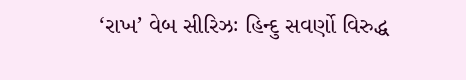‘રાખ’ વેબ સીરિઝઃ હિન્દુ સવર્ણો વિરુદ્ધ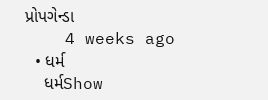પ્રોપગેન્ડા
    4 weeks ago
  • ધર્મ
    ધર્મShow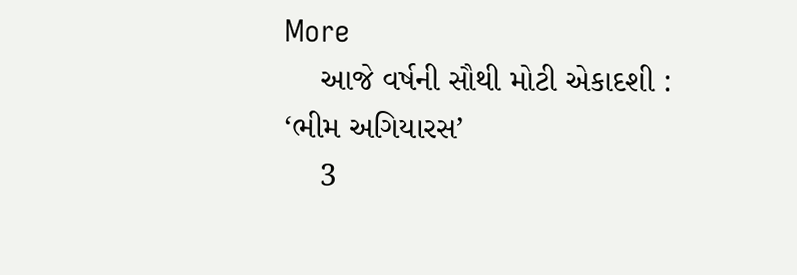More
    આજે વર્ષની સૌથી મોટી એકાદશી : ‘ભીમ અગિયારસ’
    3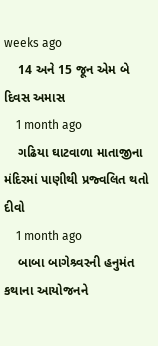weeks ago
    14 અને 15 જૂન એમ બે દિવસ અમાસ
    1 month ago
    ગઢિયા ઘાટવાળા માતાજીના મંદિરમાં પાણીથી પ્રજ્વલિત થતો દીવો
    1 month ago
    બાબા બાગેશ્ર્વરની હનુમંત કથાના આયોજનને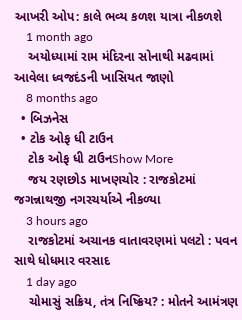આખરી ઓપ: કાલે ભવ્ય કળશ યાત્રા નીકળશે
    1 month ago
    અયોધ્યામાં રામ મંદિરના સોનાથી મઢવામાં આવેલા ધ્વજદંડની ખાસિયત જાણો
    8 months ago
  • બિઝનેસ
  • ટોક ઓફ ધી ટાઉન
    ટોક ઓફ ધી ટાઉનShow More
    જય રણછોડ માખણચોર : રાજકોટમાં જગન્નાથજી નગરચર્યાએ નીકળ્યા
    3 hours ago
    રાજકોટમાં અચાનક વાતાવરણમાં પલટો : પવન સાથે ધોધમાર વરસાદ
    1 day ago
    ચોમાસું સક્રિય, તંત્ર નિષ્ક્રિય? : મોતને આમંત્રણ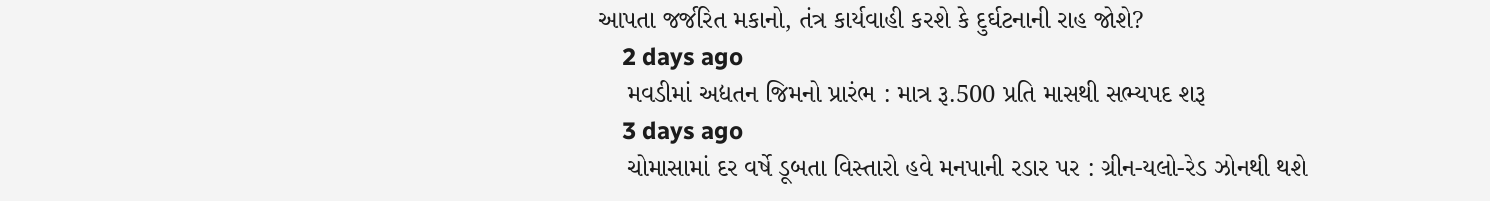આપતા જર્જરિત મકાનો, તંત્ર કાર્યવાહી કરશે કે દુર્ઘટનાની રાહ જોશે?
    2 days ago
    મવડીમાં અદ્યતન જિમનો પ્રારંભ : માત્ર રૂ.500 પ્રતિ માસથી સભ્યપદ શરૂ
    3 days ago
    ચોમાસામાં દર વર્ષે ડૂબતા વિસ્તારો હવે મનપાની રડાર પર : ગ્રીન-યલો-રેડ ઝોનથી થશે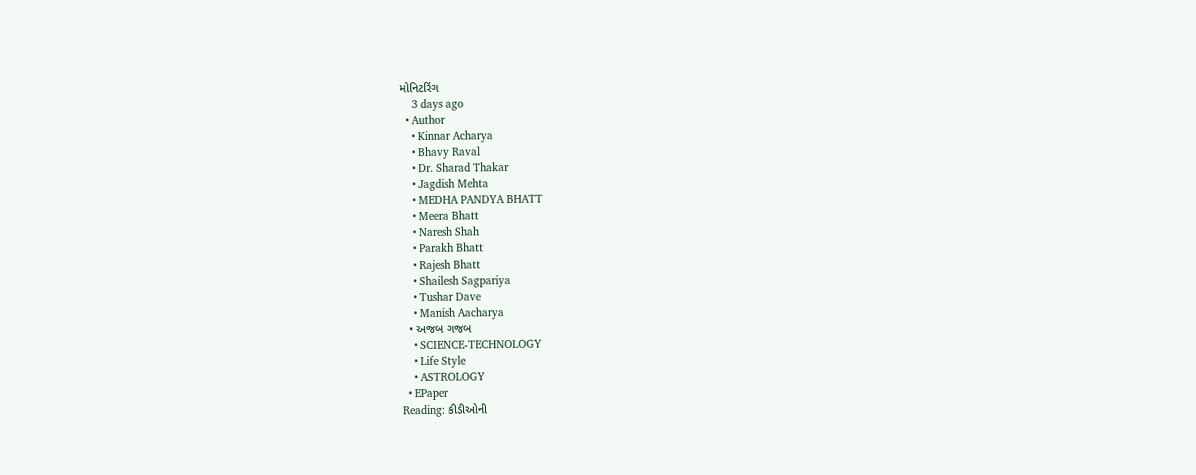મોનિટરિંગ
    3 days ago
  • Author
    • Kinnar Acharya
    • Bhavy Raval
    • Dr. Sharad Thakar
    • Jagdish Mehta
    • MEDHA PANDYA BHATT
    • Meera Bhatt
    • Naresh Shah
    • Parakh Bhatt
    • Rajesh Bhatt
    • Shailesh Sagpariya
    • Tushar Dave
    • Manish Aacharya
  • અજબ ગજબ
    • SCIENCE-TECHNOLOGY
    • Life Style
    • ASTROLOGY
  • EPaper
Reading: કીડીઓની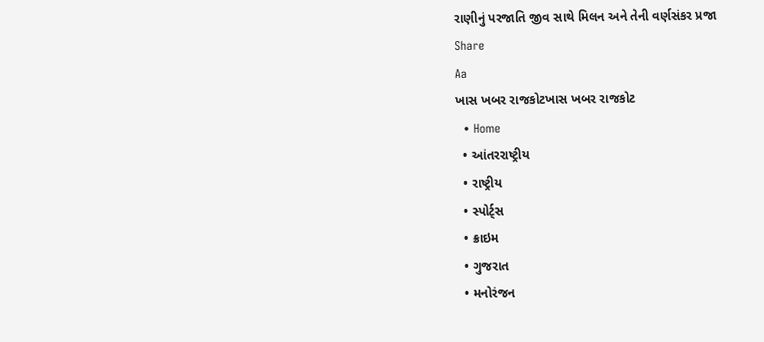રાણીનું પરજાતિ જીવ સાથે મિલન અને તેની વર્ણસંકર પ્રજા
Share
Aa
ખાસ ખબર રાજકોટખાસ ખબર રાજકોટ
  • Home
  • આંતરરાષ્ટ્રીય
  • રાષ્ટ્રીય
  • સ્પોર્ટ્સ
  • ક્રાઇમ
  • ગુજરાત
  • મનોરંજન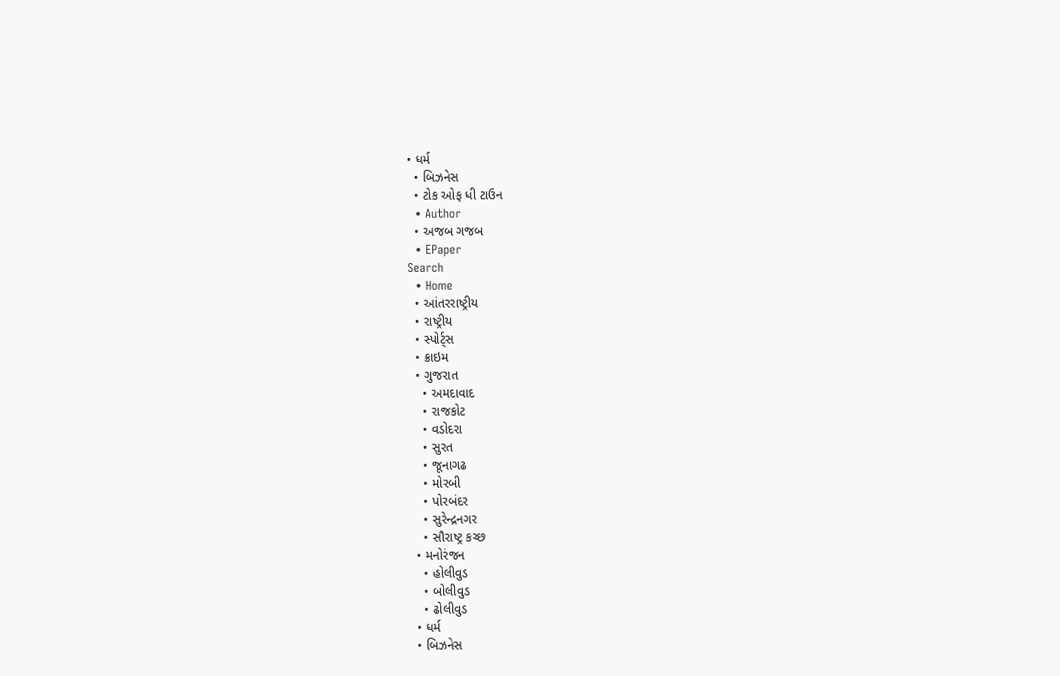• ધર્મ
  • બિઝનેસ
  • ટોક ઓફ ધી ટાઉન
  • Author
  • અજબ ગજબ
  • EPaper
Search
  • Home
  • આંતરરાષ્ટ્રીય
  • રાષ્ટ્રીય
  • સ્પોર્ટ્સ
  • ક્રાઇમ
  • ગુજરાત
    • અમદાવાદ
    • રાજકોટ
    • વડોદરા
    • સુરત
    • જૂનાગઢ
    • મોરબી
    • પોરબંદર
    • સુરેન્દ્રનગર
    • સૌરાષ્ટ્ર કચ્છ
  • મનોરંજન
    • હોલીવુડ
    • બોલીવુડ
    • ઢોલીવુડ
  • ધર્મ
  • બિઝનેસ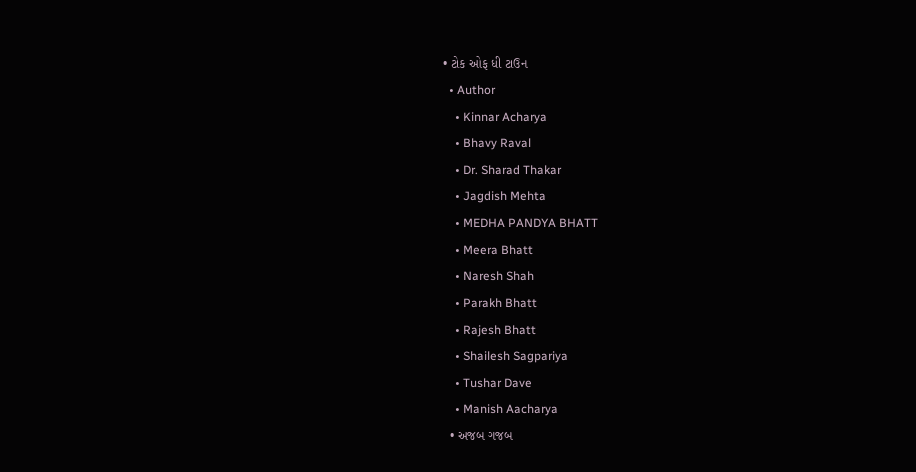• ટોક ઓફ ધી ટાઉન
  • Author
    • Kinnar Acharya
    • Bhavy Raval
    • Dr. Sharad Thakar
    • Jagdish Mehta
    • MEDHA PANDYA BHATT
    • Meera Bhatt
    • Naresh Shah
    • Parakh Bhatt
    • Rajesh Bhatt
    • Shailesh Sagpariya
    • Tushar Dave
    • Manish Aacharya
  • અજબ ગજબ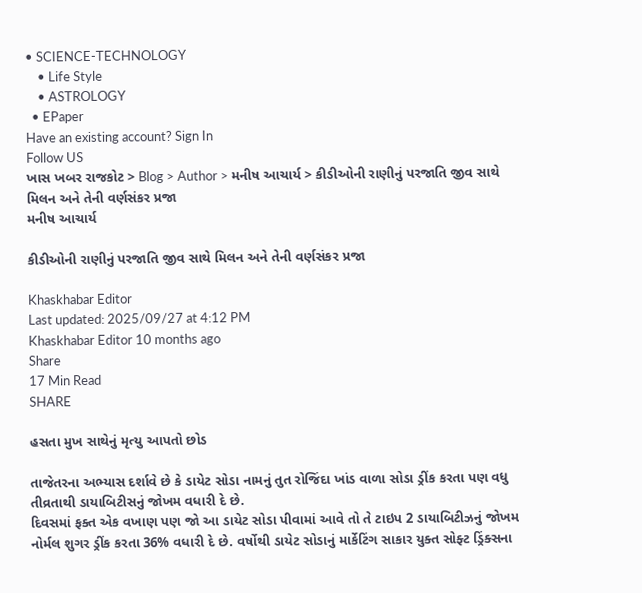• SCIENCE-TECHNOLOGY
    • Life Style
    • ASTROLOGY
  • EPaper
Have an existing account? Sign In
Follow US
ખાસ ખબર રાજકોટ > Blog > Author > મનીષ આચાર્ય > કીડીઓની રાણીનું પરજાતિ જીવ સાથે મિલન અને તેની વર્ણસંકર પ્રજા
મનીષ આચાર્ય

કીડીઓની રાણીનું પરજાતિ જીવ સાથે મિલન અને તેની વર્ણસંકર પ્રજા

Khaskhabar Editor
Last updated: 2025/09/27 at 4:12 PM
Khaskhabar Editor 10 months ago
Share
17 Min Read
SHARE

હસતા મુખ સાથેનું મૃત્યુ આપતો છોડ

તાજેતરના અભ્યાસ દર્શાવે છે કે ડાયેટ સોડા નામનું તુત રોજિંદા ખાંડ વાળા સોડા ડ્રીંક કરતા પણ વધુ તીવ્રતાથી ડાયાબિટીસનું જોખમ વધારી દે છે.
દિવસમાં ફક્ત એક વખાણ પણ જો આ ડાયેટ સોડા પીવામાં આવે તો તે ટાઇપ 2 ડાયાબિટીઝનું જોખમ નોર્મલ શુગર ડ્રીંક કરતા 36% વધારી દે છે. વર્ષોથી ડાયેટ સોડાનું માર્કેટિંગ સાકાર યુક્ત સોફ્ટ ડ્રિંક્સના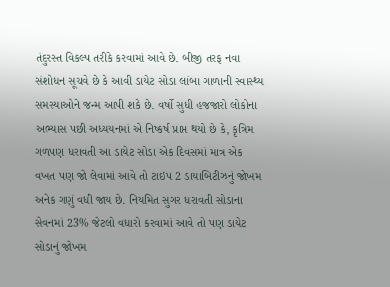તંદુરસ્ત વિકલ્પ તરીકે કરવામાં આવે છે. બીજી તરફ નવા સંશોધન સૂચવે છે કે આવી ડાયેટ સોડા લાંબા ગાળાની સ્વાસ્થ્ય સમસ્યાઓને જન્મ આપી શકે છે. વર્ષો સુધી હજજારો લોકોના અભ્યાસ પછી અધ્યયનમાં એ નિષ્કર્ષ પ્રાપ્ત થયો છે કે, કૃત્રિમ ગળપણ ધરાવતી આ ડાયેટ સોડા એક દિવસમાં માત્ર એક વખત પણ જો લેવામાં આવે તો ટાઇપ 2 ડાયાબિટીઝનું જોખમ અનેક ગણું વધી જાય છે. નિયમિત સુગર ધરાવતી સોડાના સેવનમાં 23% જેટલો વધારો કરવામાં આવે તો પણ ડાયેટ સોડાનું જોખમ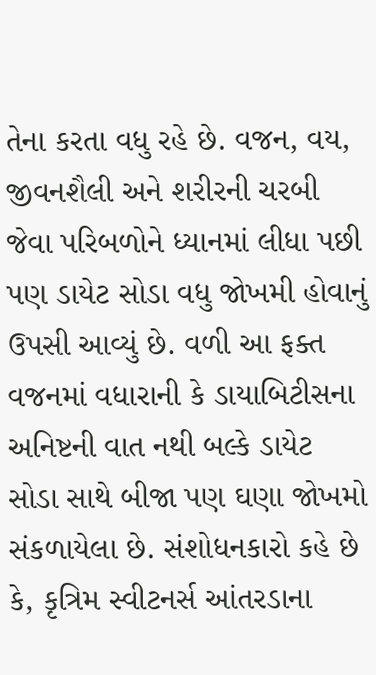તેના કરતા વધુ રહે છે. વજન, વય, જીવનશૈલી અને શરીરની ચરબી જેવા પરિબળોને ધ્યાનમાં લીધા પછી પણ ડાયેટ સોડા વધુ જોખમી હોવાનું ઉપસી આવ્યું છે. વળી આ ફક્ત વજનમાં વધારાની કે ડાયાબિટીસના અનિષ્ટની વાત નથી બલ્કે ડાયેટ સોડા સાથે બીજા પણ ઘણા જોખમો સંકળાયેલા છે. સંશોધનકારો કહે છે કે, કૃત્રિમ સ્વીટનર્સ આંતરડાના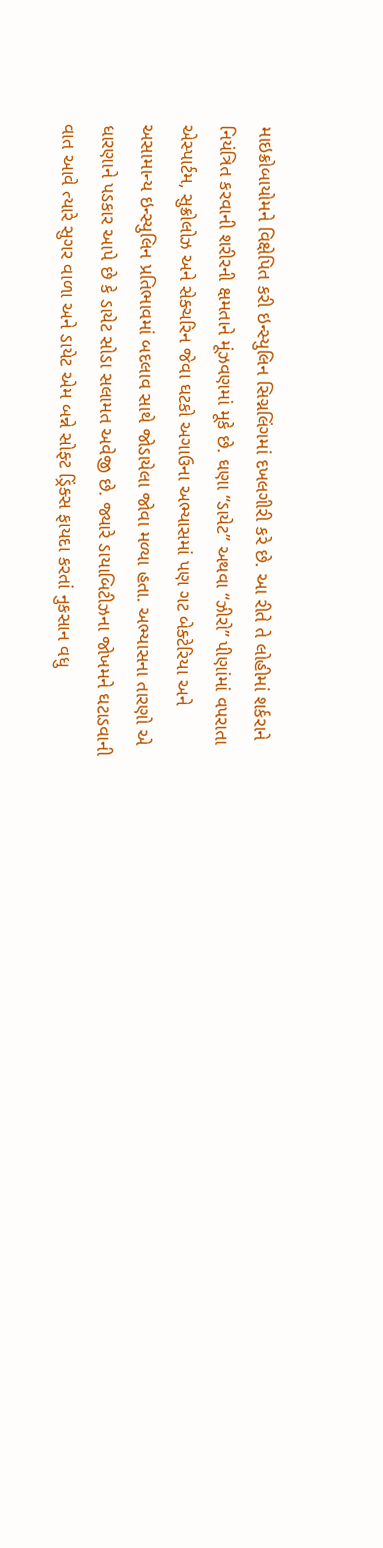માઇક્રોબાયોમને વિક્ષેપિત કરી ઇન્સ્યુલિન સિગ્નલિંગમાં દખલગીરી કરે છે. આ રીતે તે લોહીમાં શર્કરાને નિયંત્રિત કરવાની શરીરની ક્ષમતાને મૂંઝવણમાં મૂકે છે. ઘણા “ડાયેટ” અથવા “ઝીરો” પીણાંમાં વપરાતા એસ્પાર્ટમ, સુક્રોલોઝ અને સેક્ચરિન જેવા ઘટકો અગાઉના અભ્યાસમાં પણ ગટ બેક્ટેરિયા અને અસામાન્ય ઇન્સ્યુલિન પ્રતિભાવમાં બદલાવ સાથે જોડાયેલા જોવા મળ્યા હતા. અભ્યાસના તારણો એ ધારણાને પડકાર આપે છે કે ડાયેટ સોડા સલામત અવેજી છે. જ્યારે ડાયાબિટીઝના જોખમને ઘટાડવાની વાત આવે ત્યારે સુગર વાળા અને ડાયેટ એમ બન્ને સોફ્ટ ડ્રિંક્સ ફાયદા કરતાં નુકસાન વધુ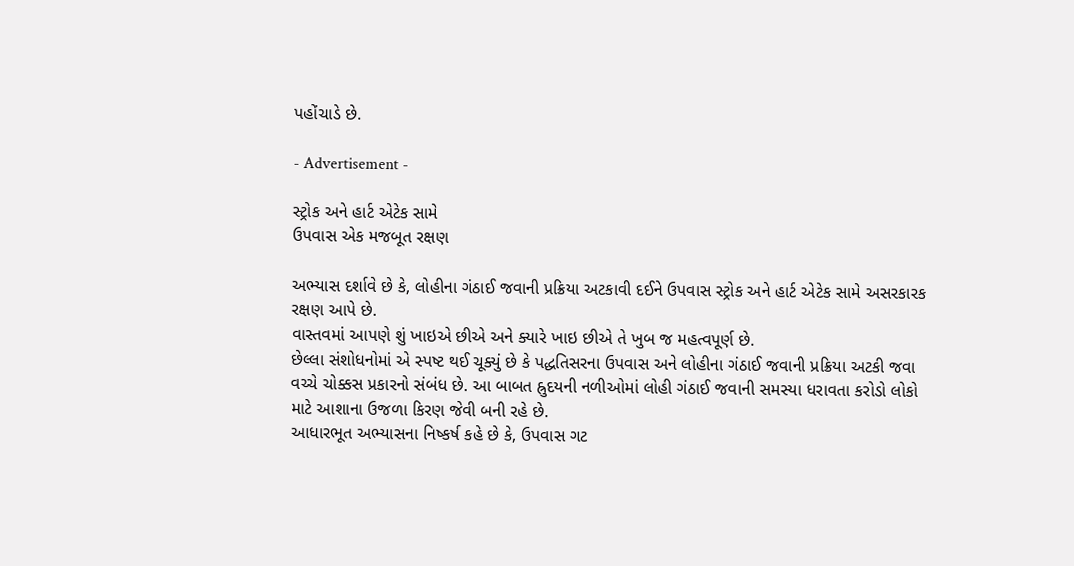પહોંચાડે છે.

- Advertisement -

સ્ટ્રોક અને હાર્ટ એટેક સામે
ઉપવાસ એક મજબૂત રક્ષણ

અભ્યાસ દર્શાવે છે કે, લોહીના ગંઠાઈ જવાની પ્રક્રિયા અટકાવી દઈને ઉપવાસ સ્ટ્રોક અને હાર્ટ એટેક સામે અસરકારક રક્ષણ આપે છે.
વાસ્તવમાં આપણે શું ખાઇએ છીએ અને ક્યારે ખાઇ છીએ તે ખુબ જ મહત્વપૂર્ણ છે.
છેલ્લા સંશોધનોમાં એ સ્પષ્ટ થઈ ચૂક્યું છે કે પદ્ધતિસરના ઉપવાસ અને લોહીના ગંઠાઈ જવાની પ્રક્રિયા અટકી જવા વચ્ચે ચોક્કસ પ્રકારનો સંબંધ છે. આ બાબત હ્રુદયની નળીઓમાં લોહી ગંઠાઈ જવાની સમસ્યા ધરાવતા કરોડો લોકો માટે આશાના ઉજળા કિરણ જેવી બની રહે છે.
આધારભૂત અભ્યાસના નિષ્કર્ષ કહે છે કે, ઉપવાસ ગટ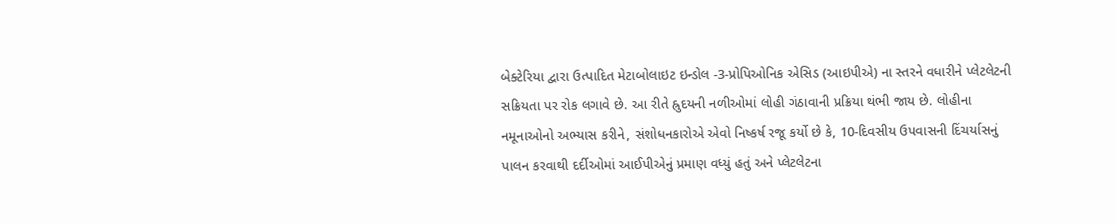બેક્ટેરિયા દ્વારા ઉત્પાદિત મેટાબોલાઇટ ઇન્ડોલ -3-પ્રોપિઓનિક એસિડ (આઇપીએ) ના સ્તરને વધારીને પ્લેટલેટની સક્રિયતા પર રોક લગાવે છે. આ રીતે હ્રુદયની નળીઓમાં લોહી ગંઠાવાની પ્રક્રિયા થંભી જાય છે. લોહીના નમૂનાઓનો અભ્યાસ કરીને, સંશોધનકારોએ એવો નિષ્કર્ષ રજૂ કર્યો છે કે, 10-દિવસીય ઉપવાસની દિંચર્યાસનું પાલન કરવાથી દર્દીઓમાં આઈપીએનું પ્રમાણ વધ્યું હતું અને પ્લેટલેટના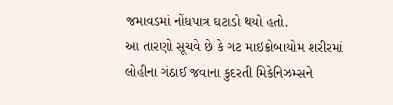જમાવડમાં નોંધપાત્ર ઘટાડો થયો હતો.
આ તારણો સૂચવે છે કે ગટ માઇક્રોબાયોમ શરીરમાં લોહીના ગંઠાઈ જવાના કુદરતી મિકેનિઝમ્સને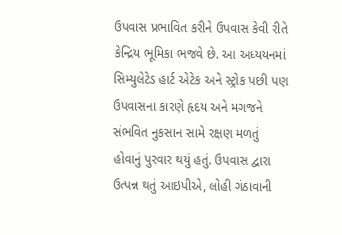ઉપવાસ પ્રભાવિત કરીને ઉપવાસ કેવી રીતે કેન્દ્રિય ભૂમિકા ભજવે છે. આ અધ્યયનમાં સિમ્યુલેટેડ હાર્ટ એટેક અને સ્ટ્રોક પછી પણ ઉપવાસના કારણે હૃદય અને મગજને સંભવિત નુકસાન સામે રક્ષણ મળતું હોવાનું પુરવાર થયું હતું. ઉપવાસ દ્વારા ઉત્પન્ન થતું આઇપીએ, લોહી ગંઠાવાની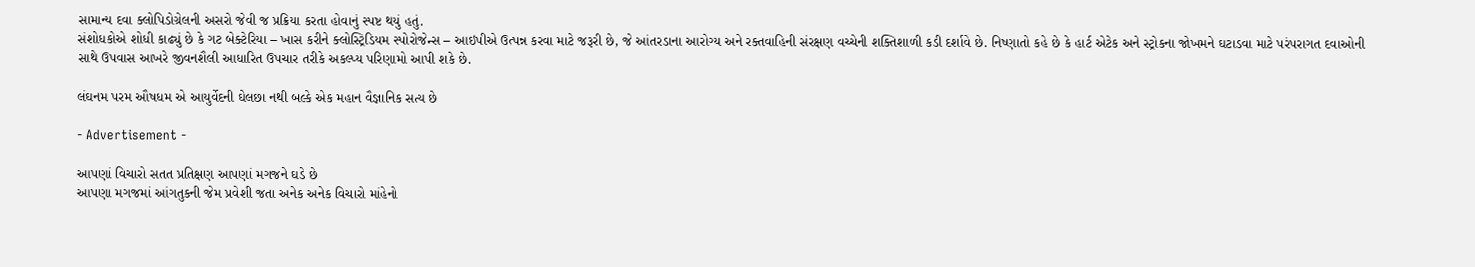સામાન્ય દવા ક્લોપિડોગ્રેલની અસરો જેવી જ પ્રક્રિયા કરતા હોવાનું સ્પષ્ટ થયું હતું.
સંશોધકોએ શોધી કાઢ્યું છે કે ગટ બેક્ટેરિયા – ખાસ કરીને ક્લોસ્ટ્રિડિયમ સ્પોરોજેન્સ – આઇપીએ ઉત્પન્ન કરવા માટે જરૂરી છે, જે આંતરડાના આરોગ્ય અને રક્તવાહિની સંરક્ષણ વચ્ચેની શક્તિશાળી કડી દર્શાવે છે. નિષ્ણાતો કહે છે કે હાર્ટ એટેક અને સ્ટ્રોકના જોખમને ઘટાડવા માટે પરંપરાગત દવાઓની સાથે ઉપવાસ આખરે જીવનશૈલી આધારિત ઉપચાર તરીકે અકલ્પ્ય પરિણામો આપી શકે છે.

લંઘનમ પરમ ઔષધમ એ આયુર્વેદની ઘેલછા નથી બલ્કે એક મહાન વૈજ્ઞાનિક સત્ય છે

- Advertisement -

આપણાં વિચારો સતત પ્રતિક્ષણ આપણાં મગજને ઘડે છે
આપણા મગજમાં આંગતુકની જેમ પ્રવેશી જતા અનેક અનેક વિચારો માંહેનો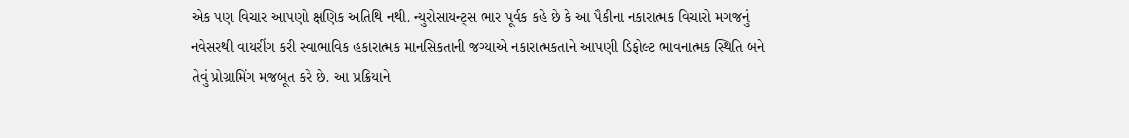એક પણ વિચાર આપણો ક્ષણિક અતિથિ નથી. ન્યુરોસાયન્ટ્સ ભાર પૂર્વક કહે છે કે આ પૈકીના નકારાત્મક વિચારો મગજનું નવેસરથી વાયરીંગ કરી સ્વાભાવિક હકારાત્મક માનસિકતાની જગ્યાએ નકારાત્મકતાને આપણી ડિફોલ્ટ ભાવનાત્મક સ્થિતિ બને તેવું પ્રોગ્રામિંગ મજબૂત કરે છે. આ પ્રક્રિયાને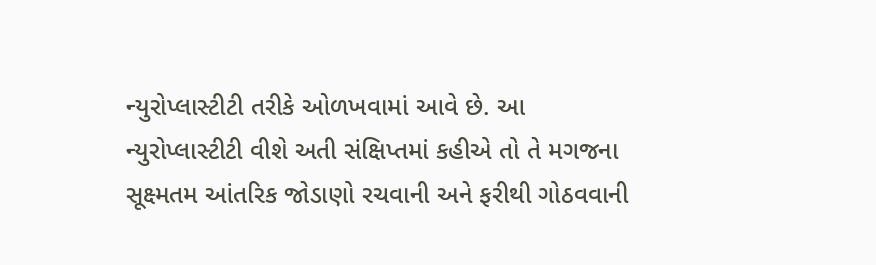ન્યુરોપ્લાસ્ટીટી તરીકે ઓળખવામાં આવે છે. આ ન્યુરોપ્લાસ્ટીટી વીશે અતી સંક્ષિપ્તમાં કહીએ તો તે મગજના સૂક્ષ્મતમ આંતરિક જોડાણો રચવાની અને ફરીથી ગોઠવવાની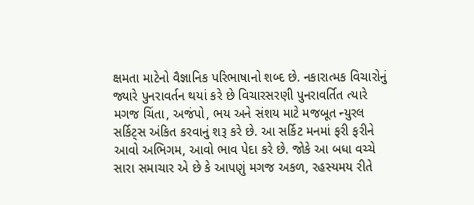ક્ષમતા માટેનો વૈજ્ઞાનિક પરિભાષાનો શબ્દ છે. નકારાત્મક વિચારોનું જ્યારે પુનરાવર્તન થયાં કરે છે વિચારસરણી પુનરાવર્તિત ત્યારે મગજ ચિંતા, અજંપો, ભય અને સંશય માટે મજબૂત ન્યુરલ સર્કિટ્સ અંકિત કરવાનું શરૂ કરે છે. આ સર્કિટ મનમાં ફરી ફરીને આવો અભિગમ, આવો ભાવ પેદા કરે છે. જોકે આ બધા વચ્ચે સારા સમાચાર એ છે કે આપણું મગજ અકળ, રહસ્યમય રીતે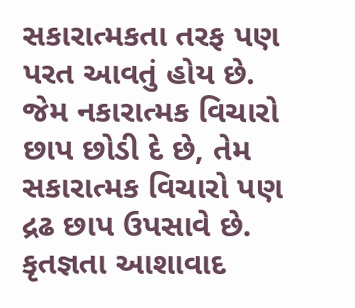સકારાત્મકતા તરફ પણ પરત આવતું હોય છે. જેમ નકારાત્મક વિચારો છાપ છોડી દે છે, તેમ સકારાત્મક વિચારો પણ દ્રઢ છાપ ઉપસાવે છે. કૃતજ્ઞતા આશાવાદ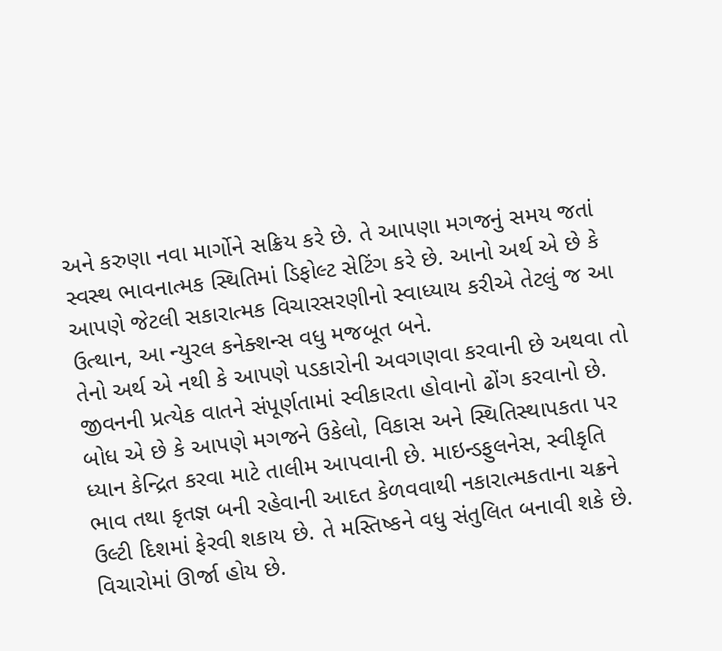અને કરુણા નવા માર્ગોને સક્રિય કરે છે. તે આપણા મગજનું સમય જતાં સ્વસ્થ ભાવનાત્મક સ્થિતિમાં ડિફોલ્ટ સેટિંગ કરે છે. આનો અર્થ એ છે કે આપણે જેટલી સકારાત્મક વિચારસરણીનો સ્વાધ્યાય કરીએ તેટલું જ આ ઉત્થાન, આ ન્યુરલ કનેક્શન્સ વધુ મજબૂત બને.
તેનો અર્થ એ નથી કે આપણે પડકારોની અવગણવા કરવાની છે અથવા તો જીવનની પ્રત્યેક વાતને સંપૂર્ણતામાં સ્વીકારતા હોવાનો ઢોંગ કરવાનો છે. બોધ એ છે કે આપણે મગજને ઉકેલો, વિકાસ અને સ્થિતિસ્થાપકતા પર ધ્યાન કેન્દ્રિત કરવા માટે તાલીમ આપવાની છે. માઇન્ડફુલનેસ, સ્વીકૃતિ ભાવ તથા કૃતજ્ઞ બની રહેવાની આદત કેળવવાથી નકારાત્મકતાના ચક્રને ઉલ્ટી દિશમાં ફેરવી શકાય છે. તે મસ્તિષ્કને વધુ સંતુલિત બનાવી શકે છે.
વિચારોમાં ઊર્જા હોય છે.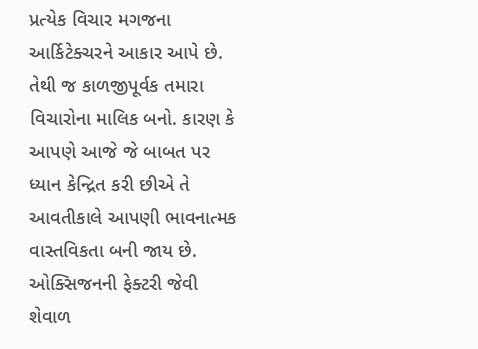પ્રત્યેક વિચાર મગજના આર્કિટેક્ચરને આકાર આપે છે. તેથી જ કાળજીપૂર્વક તમારા વિચારોના માલિક બનો. કારણ કે આપણે આજે જે બાબત પર ધ્યાન કેન્દ્રિત કરી છીએ તે આવતીકાલે આપણી ભાવનાત્મક વાસ્તવિકતા બની જાય છે.
ઓક્સિજનની ફેક્ટરી જેવી શેવાળ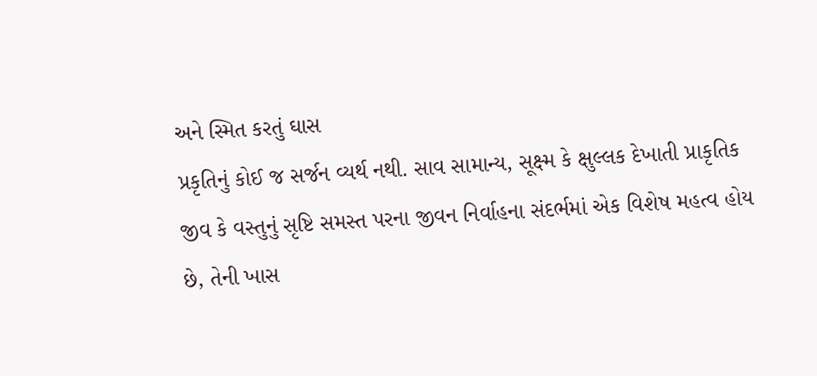અને સ્મિત કરતું ઘાસ
પ્રકૃતિનું કોઈ જ સર્જન વ્યર્થ નથી. સાવ સામાન્ય, સૂક્ષ્મ કે ક્ષુલ્લક દેખાતી પ્રાકૃતિક જીવ કે વસ્તુનું સૃષ્ટિ સમસ્ત પરના જીવન નિર્વાહના સંદર્ભમાં એક વિશેષ મહત્વ હોય છે, તેની ખાસ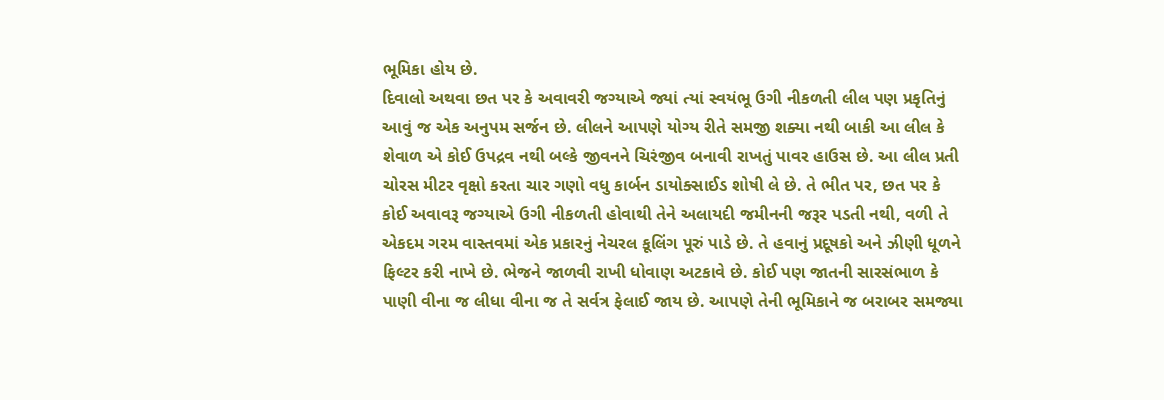ભૂમિકા હોય છે.
દિવાલો અથવા છત પર કે અવાવરી જગ્યાએ જ્યાં ત્યાં સ્વયંભૂ ઉગી નીકળતી લીલ પણ પ્રકૃતિનું આવું જ એક અનુપમ સર્જન છે. લીલને આપણે યોગ્ય રીતે સમજી શક્યા નથી બાકી આ લીલ કે શેવાળ એ કોઈ ઉપદ્રવ નથી બલ્કે જીવનને ચિરંજીવ બનાવી રાખતું પાવર હાઉસ છે. આ લીલ પ્રતી ચોરસ મીટર વૃક્ષો કરતા ચાર ગણો વધુ કાર્બન ડાયોક્સાઈડ શોષી લે છે. તે ભીત પર, છત પર કે કોઈ અવાવરૂ જગ્યાએ ઉગી નીકળતી હોવાથી તેને અલાયદી જમીનની જરૂર પડતી નથી, વળી તે એકદમ ગરમ વાસ્તવમાં એક પ્રકારનું નેચરલ કૂલિંગ પૂરું પાડે છે. તે હવાનું પ્રદૂષકો અને ઝીણી ધૂળને ફિલ્ટર કરી નાખે છે. ભેજને જાળવી રાખી ધોવાણ અટકાવે છે. કોઈ પણ જાતની સારસંભાળ કે પાણી વીના જ લીધા વીના જ તે સર્વત્ર ફેલાઈ જાય છે. આપણે તેની ભૂમિકાને જ બરાબર સમજ્યા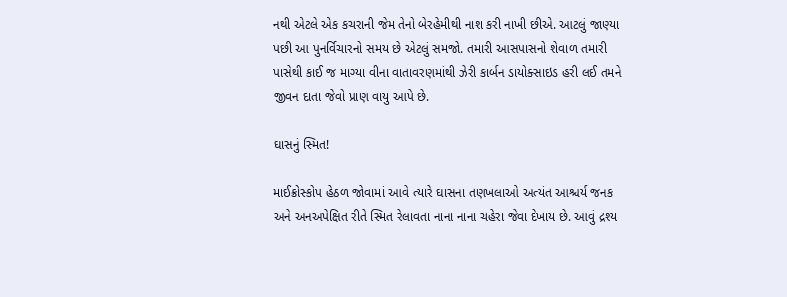નથી એટલે એક કચરાની જેમ તેનો બેરહેમીથી નાશ કરી નાખી છીએ. આટલું જાણ્યા પછી આ પુનર્વિચારનો સમય છે એટલું સમજો. તમારી આસપાસનો શેવાળ તમારી પાસેથી કાઈ જ માગ્યા વીના વાતાવરણમાંથી ઝેરી કાર્બન ડાયોક્સાઇડ હરી લઈ તમને જીવન દાતા જેવો પ્રાણ વાયુ આપે છે.

ઘાસનું સ્મિત!

માઈક્રોસ્કોપ હેઠળ જોવામાં આવે ત્યારે ઘાસના તણખલાઓ અત્યંત આશ્ચર્ય જનક અને અનઅપેક્ષિત રીતે સ્મિત રેલાવતા નાના નાના ચહેરા જેવા દેખાય છે. આવું દ્રશ્ય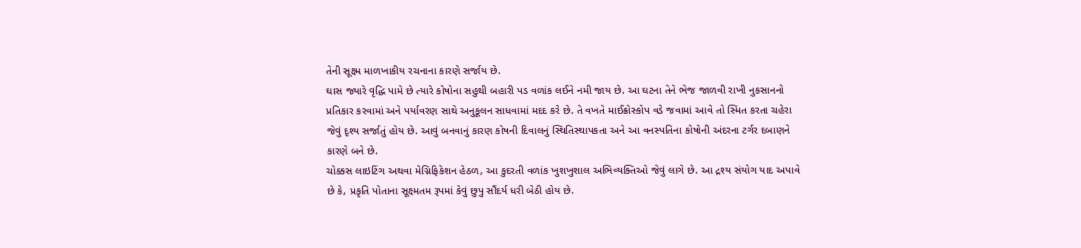તેની સૂક્ષ્મ માળખાકીય રચનાના કારણે સર્જાય છે.
ઘાસ જ્યારે વૃદ્ધિ પામે છે ત્યારે કોષોના સહુથી બહારી પડ વળાંક લઈને નમી જાય છે. આ ઘટના તેને ભેજ જાળવી રાખી નુકસાનનો પ્રતિકાર કરવામાં અને પર્યાવરણ સાથે અનુકૂલન સાધવામાં મદદ કરે છે. તે વખતે માઈક્રોસ્કોપ વડે જવામાં આવે તો સ્મિત કરતા ચહેરા જેવું દૃશ્ય સર્જાતું હોય છે. આવું બનવાનું કારણ કોષની દિવાલનું સ્થિતિસ્થાપકતા અને આ વનસ્પતિના કોષોની અંદરના ટર્ગર દબાણને કારણે બને છે.
ચોક્કસ લાઇટિંગ અથવા મેગ્નિફિકેશન હેઠળ, આ કુદરતી વળાંક ખુશખુશાલ અભિવ્યક્તિઓ જેવું લાગે છે. આ દ્રશ્ય સંયોગ યાદ અપાવે છે કે, પ્રકૃતિ પોતાના સૂક્ષ્મતમ રૂપમાં કેવું છુપુ સૌંદર્ય ધરી બેઠી હોય છે.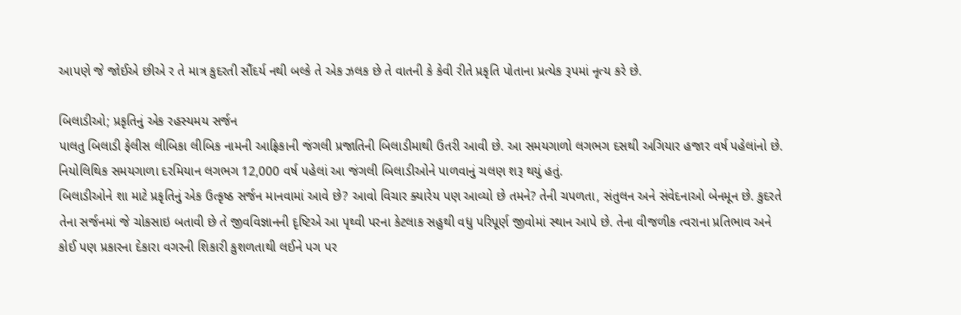આપણે જે જોઈએ છીએ ર તે માત્ર કુદરતી સૌંદર્ય નથી બલ્કે તે એક ઝલક છે તે વાતની કે કેવી રીતે પ્રકૃતિ પોતાના પ્રત્યેક રૂપમાં નૃત્ય કરે છે.

બિલાડીઓ; પ્રકૃતિનું એક રહસ્યમય સર્જન
પાલતુ બિલાડી ફેલીસ લીબિકા લીબિક નામની આફ્રિકાની જંગલી પ્રજાતિની બિલાડીમાથી ઉતરી આવી છે. આ સમયગાળો લગભગ દસથી અગિયાર હજાર વર્ષ પહેલાંનો છે. નિયોલિથિક સમયગાળા દરમિયાન લગભગ 12,000 વર્ષ પહેલાં આ જંગલી બિલાડીઓને પાળવાનું ચલણ શરૂ થયું હતું.
બિલાડીઓને શા માટે પ્રકૃતિનું એક ઉત્કૃષ્ઠ સર્જન માનવામાં આવે છે? આવો વિચાર ક્યારેય પણ આવ્યો છે તમને? તેની ચપળતા, સંતુલન અને સંવેદનાઓ બેનમૂન છે. કુદરતે તેના સર્જનમાં જે ચોકસાઇ બતાવી છે તે જીવવિજ્ઞાનની દૃષ્ટિએ આ પૃથ્વી પરના કેટલાક સહુથી વધુ પરિપૂર્ણ જીવોમાં સ્થાન આપે છે. તેના વીજળીક ત્વરાના પ્રતિભાવ અને કોઈ પણ પ્રકારના દેકારા વગરની શિકારી કુશળતાથી લઈને પગ પર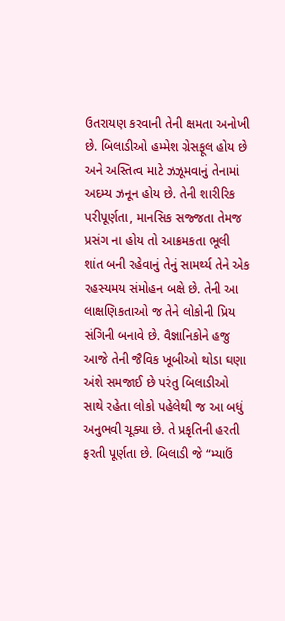ઉતરાયણ કરવાની તેની ક્ષમતા અનોખી છે. બિલાડીઓ હમ્મેશ ગ્રેસફૂલ હોય છે અને અસ્તિત્વ માટે ઝઝૂમવાનું તેનામાં અદમ્ય ઝનૂન હોય છે. તેની શારીરિક પરીપૂર્ણતા, માનસિક સજ્જતા તેમજ પ્રસંગ ના હોય તો આક્રમકતા ભૂલી શાંત બની રહેવાનું તેનું સામર્થ્ય તેને એક રહસ્યમય સંમોહન બક્ષે છે. તેની આ લાક્ષણિકતાઓ જ તેને લોકોની પ્રિય સંગિની બનાવે છે. વૈજ્ઞાનિકોને હજુ આજે તેની જૈવિક ખૂબીઓ થોડા ઘણા અંશે સમજાઈ છે પરંતુ બિલાડીઓ સાથે રહેતા લોકો પહેલેથી જ આ બધું અનુભવી ચૂક્યા છે. તે પ્રકૃતિની હરતી ફરતી પૂર્ણતા છે. બિલાડી જે “મ્યાઉં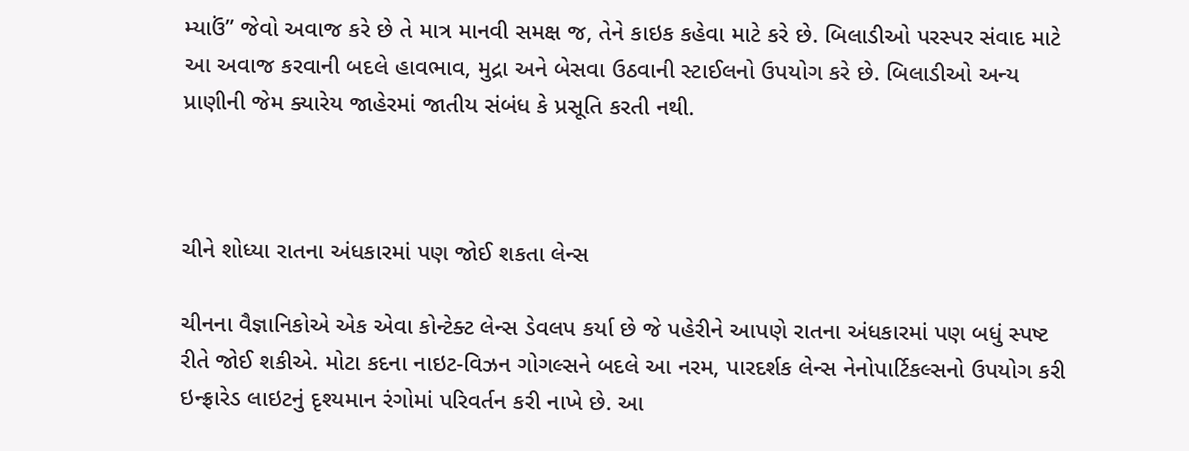મ્યાઉં” જેવો અવાજ કરે છે તે માત્ર માનવી સમક્ષ જ, તેને કાઇક કહેવા માટે કરે છે. બિલાડીઓ પરસ્પર સંવાદ માટે આ અવાજ કરવાની બદલે હાવભાવ, મુદ્રા અને બેસવા ઉઠવાની સ્ટાઈલનો ઉપયોગ કરે છે. બિલાડીઓ અન્ય પ્રાણીની જેમ ક્યારેય જાહેરમાં જાતીય સંબંધ કે પ્રસૂતિ કરતી નથી.



ચીને શોધ્યા રાતના અંધકારમાં પણ જોઈ શકતા લેન્સ

ચીનના વૈજ્ઞાનિકોએ એક એવા કોન્ટેક્ટ લેન્સ ડેવલપ કર્યા છે જે પહેરીને આપણે રાતના અંધકારમાં પણ બધું સ્પષ્ટ રીતે જોઈ શકીએ. મોટા કદના નાઇટ-વિઝન ગોગલ્સને બદલે આ નરમ, પારદર્શક લેન્સ નેનોપાર્ટિકલ્સનો ઉપયોગ કરી ઇન્ફ્રારેડ લાઇટનું દૃશ્યમાન રંગોમાં પરિવર્તન કરી નાખે છે. આ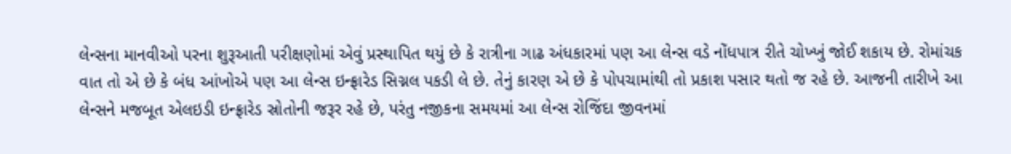લેન્સના માનવીઓ પરના શુરૂઆતી પરીક્ષણોમાં એવું પ્રસ્થાપિત થયું છે કે રાત્રીના ગાઢ અંધકારમાં પણ આ લેન્સ વડે નોંધપાત્ર રીતે ચોખ્ખું જોઈ શકાય છે. રોમાંચક વાત તો એ છે કે બંધ આંખોએ પણ આ લેન્સ ઇન્ફ્રારેડ સિગ્નલ પકડી લે છે. તેનું કારણ એ છે કે પોપચામાંથી તો પ્રકાશ પસાર થતો જ રહે છે. આજની તારીખે આ લેન્સને મજબૂત એલઇડી ઇન્ફ્રારેડ સ્રોતોની જરૂર રહે છે, પરંતુ નજીકના સમયમાં આ લેન્સ રોજિંદા જીવનમાં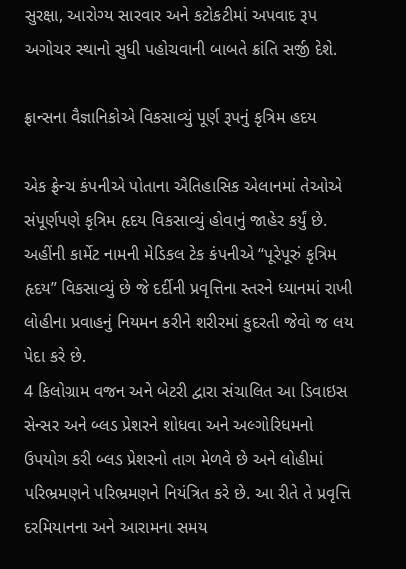સુરક્ષા, આરોગ્ય સારવાર અને કટોકટીમાં અપવાદ રૂપ અગોચર સ્થાનો સુધી પહોચવાની બાબતે ક્રાંતિ સર્જી દેશે.

ફ્રાન્સના વૈજ્ઞાનિકોએ વિકસાવ્યું પૂર્ણ રૂપનું કૃત્રિમ હદય

એક ફ્રેન્ચ કંપનીએ પોતાના ઐતિહાસિક એલાનમાં તેઓએ સંપૂર્ણપણે કૃત્રિમ હૃદય વિકસાવ્યું હોવાનું જાહેર કર્યું છે.
અહીંની કાર્મેટ નામની મેડિકલ ટેક કંપનીએ “પૂરેપૂરું કૃત્રિમ હૃદય” વિકસાવ્યું છે જે દર્દીની પ્રવૃત્તિના સ્તરને ધ્યાનમાં રાખી લોહીના પ્રવાહનું નિયમન કરીને શરીરમાં કુદરતી જેવો જ લય પેદા કરે છે.
4 કિલોગ્રામ વજન અને બેટરી દ્વારા સંચાલિત આ ડિવાઇસ સેન્સર અને બ્લડ પ્રેશરને શોધવા અને અલ્ગોરિધમનો ઉપયોગ કરી બ્લડ પ્રેશરનો તાગ મેળવે છે અને લોહીમાં પરિભ્રમણને પરિભ્રમણને નિયંત્રિત કરે છે. આ રીતે તે પ્રવૃત્તિ દરમિયાનના અને આરામના સમય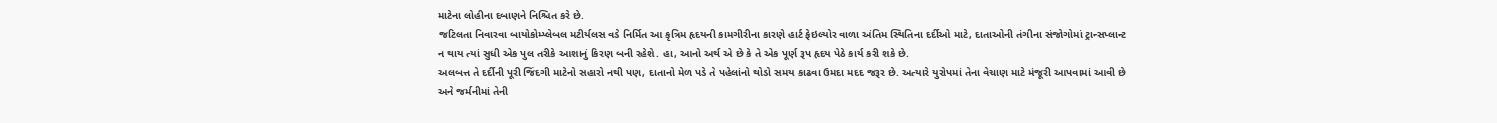માટેના લોહીના દબાણને નિશ્ચિત કરે છે.
જટિલતા નિવારવા બાયોકોમ્પ્લેબલ મટીર્યલસ વડે નિર્મિત આ કૃત્રિમ હૃદયની કામગીરીના કારણે હાર્ટ ફેઇલ્યોર વાળા અંતિમ સ્થિતિના દર્દીઓ માટે, દાતાઓની તંગીના સંજોગોમાં ટ્રાન્સપ્લાન્ટ ન થાય ત્યાં સુધી એક પુલ તરીકે આશાનું કિરણ બની રહેશે. હા, આનો અર્થ એ છે કે તે એક પૂર્ણ રૂપ હૃદય પેઠે કાર્ય કરી શકે છે.
અલબત્ત તે દર્દીની પૂરી જિંદગી માટેનો સહારો નથી પણ, દાતાનો મેળ પડે તે પહેલાંનો થોડો સમય કાઢવા ઉમદા મદદ જરૂર છે. અત્યારે યુરોપમાં તેના વેચાણ માટે મંજૂરી આપવામાં આવી છે અને જર્મનીમાં તેની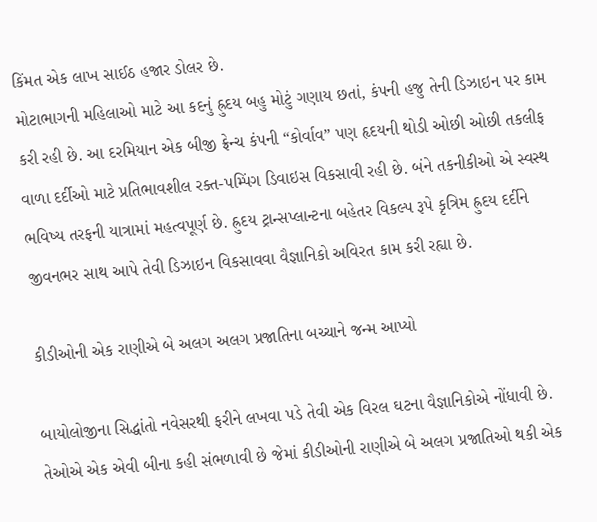કિંમત એક લાખ સાઈઠ હજાર ડોલર છે.
મોટાભાગની મહિલાઓ માટે આ કદનું હ્રુદય બહુ મોટું ગણાય છતાં, કંપની હજુ તેની ડિઝાઇન પર કામ કરી રહી છે. આ દરમિયાન એક બીજી ફ્રેન્ચ કંપની “કોર્વાવ” પણ હૃદયની થોડી ઓછી ઓછી તકલીફ વાળા દર્દીઓ માટે પ્રતિભાવશીલ રક્ત-પમ્પિંગ ડિવાઇસ વિકસાવી રહી છે. બંને તકનીકીઓ એ સ્વસ્થ ભવિષ્ય તરફની યાત્રામાં મહત્વપૂર્ણ છે. હ્રુદય ટ્રાન્સપ્લાન્ટના બહેતર વિકલ્પ રૂપે કૃત્રિમ હ્રુદય દર્દીને જીવનભર સાથ આપે તેવી ડિઝાઇન વિકસાવવા વૈજ્ઞાનિકો અવિરત કામ કરી રહ્યા છે.

કીડીઓની એક રાણીએ બે અલગ અલગ પ્રજાતિના બચ્ચાને જન્મ આપ્યો

બાયોલોજીના સિદ્ધાંતો નવેસરથી ફરીને લખવા પડે તેવી એક વિરલ ઘટના વૈજ્ઞાનિકોએ નોંધાવી છે. તેઓએ એક એવી બીના કહી સંભળાવી છે જેમાં કીડીઓની રાણીએ બે અલગ પ્રજાતિઓ થકી એક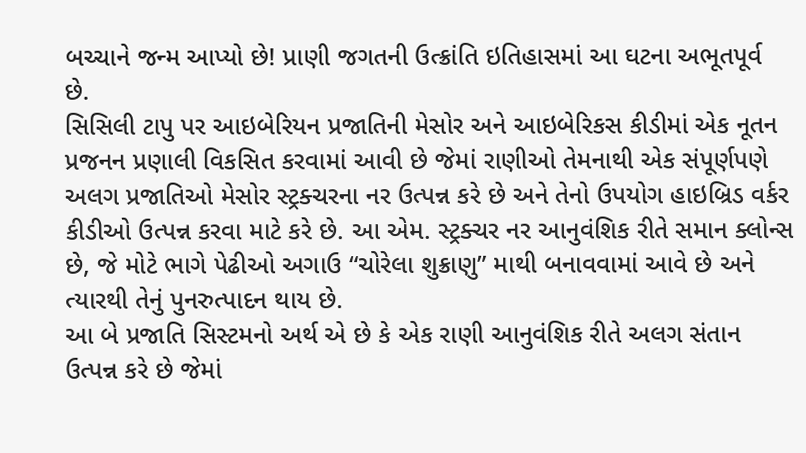બચ્ચાને જન્મ આપ્યો છે! પ્રાણી જગતની ઉત્ક્રાંતિ ઇતિહાસમાં આ ઘટના અભૂતપૂર્વ છે.
સિસિલી ટાપુ પર આઇબેરિયન પ્રજાતિની મેસોર અને આઇબેરિકસ કીડીમાં એક નૂતન પ્રજનન પ્રણાલી વિકસિત કરવામાં આવી છે જેમાં રાણીઓ તેમનાથી એક સંપૂર્ણપણે અલગ પ્રજાતિઓ મેસોર સ્ટ્રક્ચરના નર ઉત્પન્ન કરે છે અને તેનો ઉપયોગ હાઇબ્રિડ વર્કર કીડીઓ ઉત્પન્ન કરવા માટે કરે છે. આ એમ. સ્ટ્રક્ચર નર આનુવંશિક રીતે સમાન ક્લોન્સ છે, જે મોટે ભાગે પેઢીઓ અગાઉ “ચોરેલા શુક્રાણુ” માથી બનાવવામાં આવે છે અને ત્યારથી તેનું પુનરુત્પાદન થાય છે.
આ બે પ્રજાતિ સિસ્ટમનો અર્થ એ છે કે એક રાણી આનુવંશિક રીતે અલગ સંતાન ઉત્પન્ન કરે છે જેમાં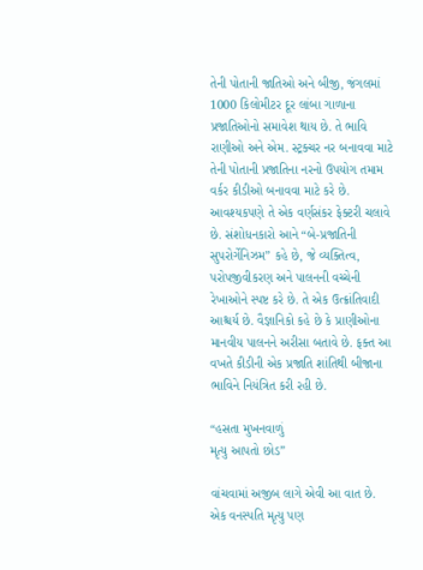તેની પોતાની જાતિઓ અને બીજી, જંગલમાં 1000 કિલોમીટર દૂર લાંબા ગાળાના પ્રજાતિઓનો સમાવેશ થાય છે. તે ભાવિ રાણીઓ અને એમ. સ્ટ્રક્ચર નર બનાવવા માટે તેની પોતાની પ્રજાતિના નરનો ઉપયોગ તમામ વર્કર કીડીઓ બનાવવા માટે કરે છે. આવશ્યકપણે તે એક વર્ણસંકર ફેક્ટરી ચલાવે છે. સંશોધનકારો આને “બે-પ્રજાતિની સુપરોર્ગેનિઝમ” કહે છે, જે વ્યક્તિત્વ, પરોપજીવીકરણ અને પાલનની વચ્ચેની રેખાઓને સ્પષ્ટ કરે છે. તે એક ઉત્ક્રાંતિવાદી આશ્ચર્ય છે. વૈજ્ઞાનિકો કહે છે કે પ્રાણીઓના માનવીય પાલનને અરીસા બતાવે છે. ફક્ત આ વખતે કીડીની એક પ્રજાતિ શાંતિથી બીજાના ભાવિને નિયંત્રિત કરી રહી છે.

“હસતા મુખનવાળું
મૃત્યુ આપતો છોડ”

વાંચવામાં અજીબ લાગે એવી આ વાત છે. એક વનસ્પતિ મૃત્યુ પણ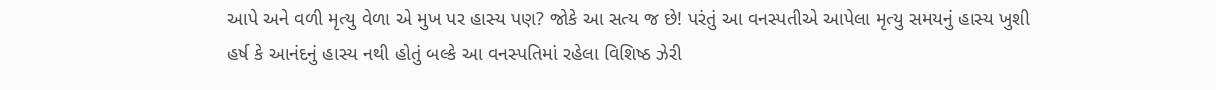આપે અને વળી મૃત્યુ વેળા એ મુખ પર હાસ્ય પણ? જોકે આ સત્ય જ છે! પરંતું આ વનસ્પતીએ આપેલા મૃત્યુ સમયનું હાસ્ય ખુશી હર્ષ કે આનંદનું હાસ્ય નથી હોતું બલ્કે આ વનસ્પતિમાં રહેલા વિશિષ્ઠ ઝેરી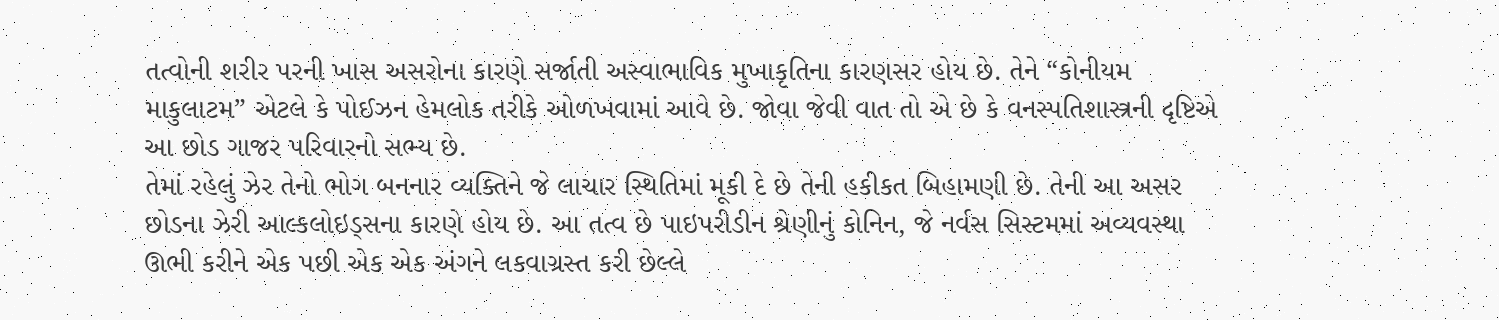તત્વોની શરીર પરની ખાસ અસરોના કારણે સર્જાતી અસ્વાભાવિક મુખાકૃતિના કારણસર હોય છે. તેને “કોનીયમ માકુલાટમ” એટલે કે પોઈઝન હેમલોક તરીકે ઓળખવામાં આવે છે. જોવા જેવી વાત તો એ છે કે વનસ્પતિશાસ્ત્રની દૃષ્ટિએ આ છોડ ગાજર પરિવારનો સભ્ય છે.
તેમાં રહેલું ઝેર તેનો ભોગ બનનાર વ્યક્તિને જે લાચાર સ્થિતિમાં મૂકી દે છે તેની હકીકત બિહામણી છે. તેની આ અસર છોડના ઝેરી આલ્કલોઇડ્સના કારણે હોય છે. આ તત્વ છે પાઇપરીડીન શ્રેણીનું કોનિન, જે નર્વસ સિસ્ટમમાં અવ્યવસ્થા ઊભી કરીને એક પછી એક એક અંગને લકવાગ્રસ્ત કરી છેલ્લે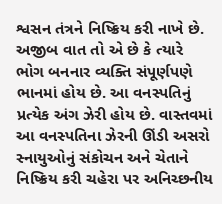શ્વસન તંત્રને નિષ્ક્રિય કરી નાખે છે. અજીબ વાત તો એ છે કે ત્યારે ભોગ બનનાર વ્યક્તિ સંપૂર્ણપણે ભાનમાં હોય છે. આ વનસ્પતિનું પ્રત્યેક અંગ ઝેરી હોય છે. વાસ્તવમાં આ વનસ્પતિના ઝેરની ઊંડી અસરો સ્નાયુઓનું સંકોચન અને ચેતાને નિષ્ક્રિય કરી ચહેરા પર અનિચ્છનીય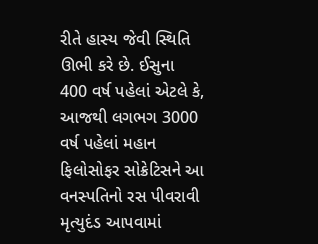રીતે હાસ્ય જેવી સ્થિતિ ઊભી કરે છે. ઈસુના 400 વર્ષ પહેલાં એટલે કે, આજથી લગભગ 3000 વર્ષ પહેલાં મહાન ફિલોસોફર સોક્રેટિસને આ વનસ્પતિનો રસ પીવરાવી મૃત્યુદંડ આપવામાં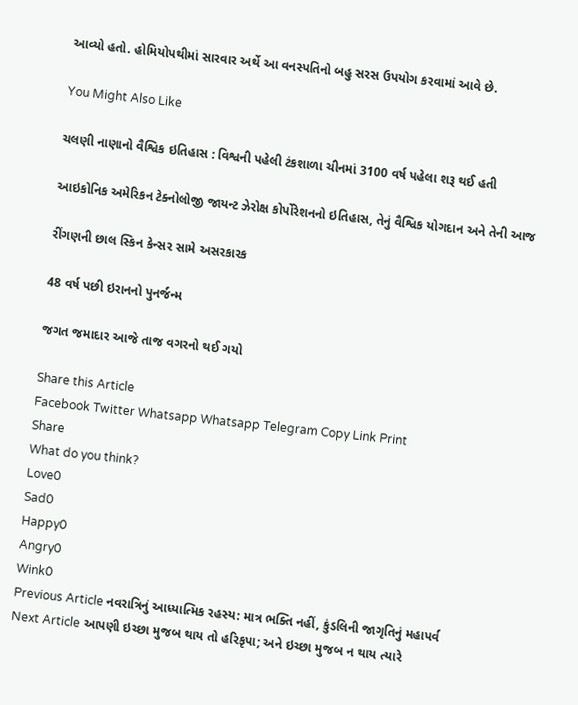આવ્યો હતો. હોમિયોપથીમાં સારવાર અર્થે આ વનસ્પતિનો બહુ સરસ ઉપયોગ કરવામાં આવે છે.

You Might Also Like

ચલણી નાણાનો વૈશ્વિક ઇતિહાસ : વિશ્વની પહેલી ટંકશાળા ચીનમાં 3100 વર્ષ પહેલા શરૂ થઈ હતી

આઇકોનિક અમેરિકન ટેક્નોલોજી જાયન્ટ ઝેરોક્ષ કોર્પોરેશનનો ઇતિહાસ, તેનું વૈશ્વિક યોગદાન અને તેની આજ

રીંગણની છાલ સ્કિન કેન્સર સામે અસરકારક

48 વર્ષ પછી ઇરાનનો પુનર્જન્મ

જગત જમાદાર આજે તાજ વગરનો થઈ ગયો

Share this Article
Facebook Twitter Whatsapp Whatsapp Telegram Copy Link Print
Share
What do you think?
Love0
Sad0
Happy0
Angry0
Wink0
Previous Article નવરાત્રિનું આધ્યાત્મિક રહસ્ય: માત્ર ભક્તિ નહીં, કુંડલિની જાગૃતિનું મહાપર્વ
Next Article આપણી ઇચ્છા મુજબ થાય તો હરિકૃપા; અને ઇચ્છા મુજબ ન થાય ત્યારે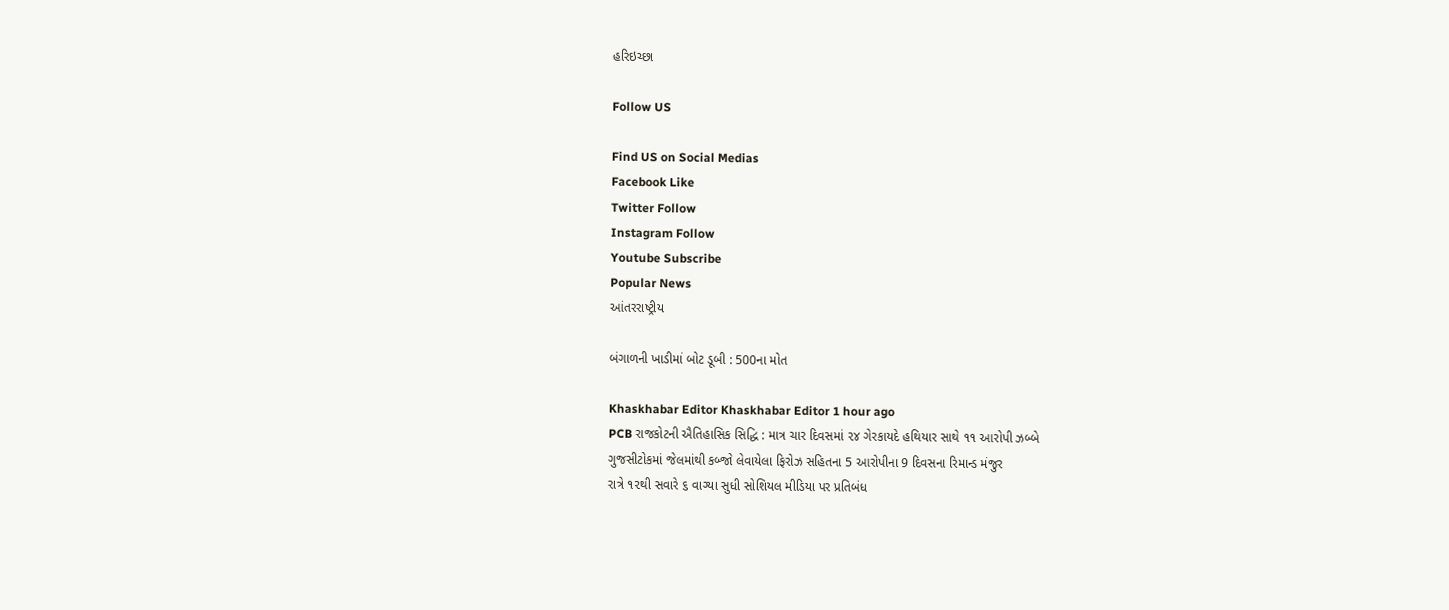હરિઇચ્છા

Follow US

Find US on Social Medias
Facebook Like
Twitter Follow
Instagram Follow
Youtube Subscribe
Popular News
આંતરરાષ્ટ્રીય

બંગાળની ખાડીમાં બોટ ડૂબી : 500ના મોત

Khaskhabar Editor Khaskhabar Editor 1 hour ago
PCB રાજકોટની ઐતિહાસિક સિદ્ધિ : માત્ર ચાર દિવસમાં ૨૪ ગેરકાયદે હથિયાર સાથે ૧૧ આરોપી ઝબ્બે
ગુજસીટોકમાં જેલમાંથી કબ્જો લેવાયેલા ફિરોઝ સહિતના 5 આરોપીના 9 દિવસના રિમાન્ડ મંજુર
રાત્રે ૧૨થી સવારે ૬ વાગ્યા સુધી સોશિયલ મીડિયા પર પ્રતિબંધ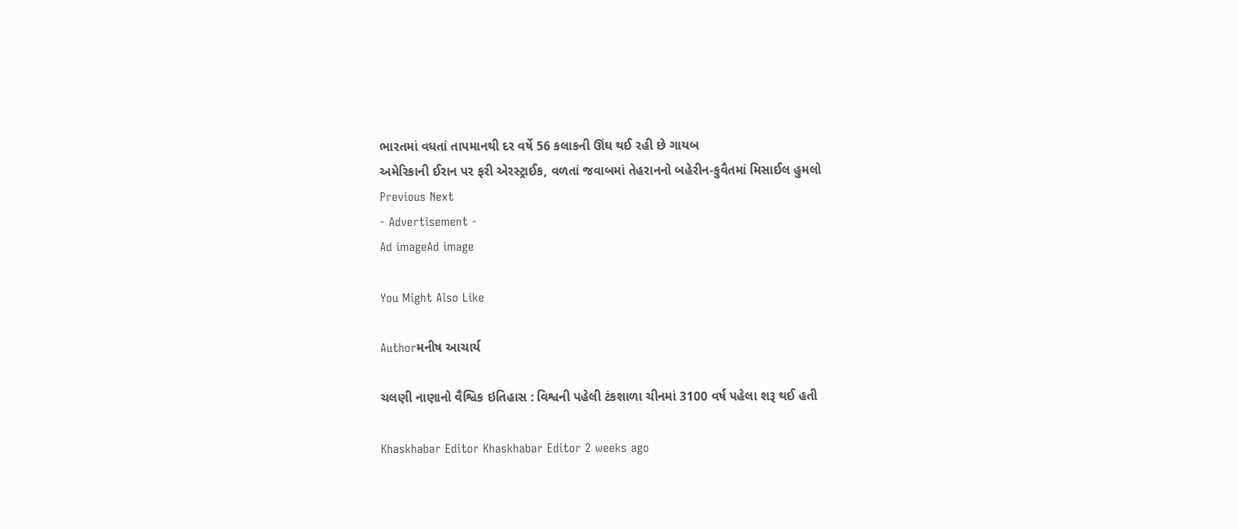ભારતમાં વધતાં તાપમાનથી દર વર્ષે 56 કલાકની ઊંઘ થઈ રહી છે ગાયબ
અમેરિકાની ઈરાન પર ફરી એરસ્ટ્રાઈક, વળતાં જવાબમાં તેહરાનનો બહેરીન-કુવૈતમાં મિસાઈલ હુમલો
Previous Next
- Advertisement -
Ad imageAd image

You Might Also Like

Authorમનીષ આચાર્ય

ચલણી નાણાનો વૈશ્વિક ઇતિહાસ : વિશ્વની પહેલી ટંકશાળા ચીનમાં 3100 વર્ષ પહેલા શરૂ થઈ હતી

Khaskhabar Editor Khaskhabar Editor 2 weeks ago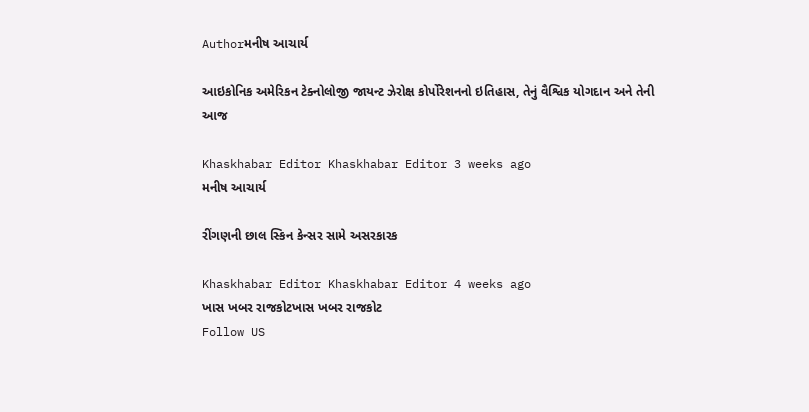Authorમનીષ આચાર્ય

આઇકોનિક અમેરિકન ટેક્નોલોજી જાયન્ટ ઝેરોક્ષ કોર્પોરેશનનો ઇતિહાસ, તેનું વૈશ્વિક યોગદાન અને તેની આજ

Khaskhabar Editor Khaskhabar Editor 3 weeks ago
મનીષ આચાર્ય

રીંગણની છાલ સ્કિન કેન્સર સામે અસરકારક

Khaskhabar Editor Khaskhabar Editor 4 weeks ago
ખાસ ખબર રાજકોટખાસ ખબર રાજકોટ
Follow US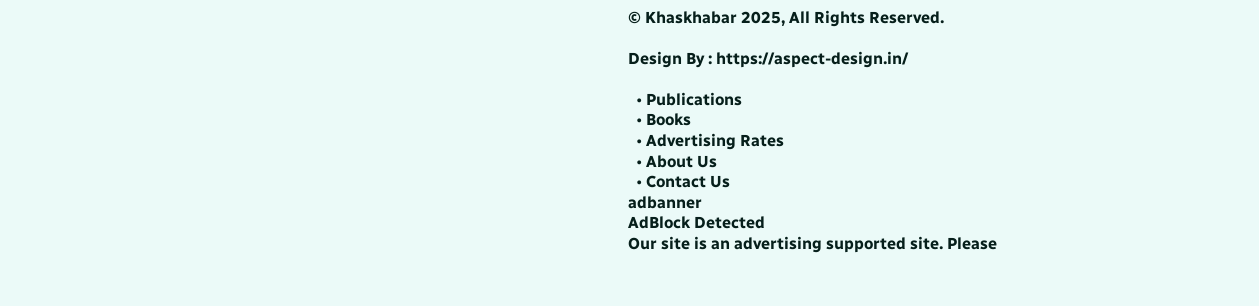© Khaskhabar 2025, All Rights Reserved.

Design By : https://aspect-design.in/

  • Publications
  • Books
  • Advertising Rates
  • About Us
  • Contact Us
adbanner
AdBlock Detected
Our site is an advertising supported site. Please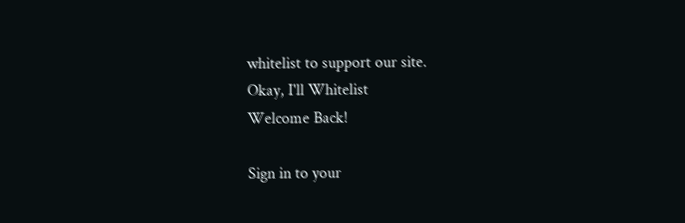whitelist to support our site.
Okay, I'll Whitelist
Welcome Back!

Sign in to your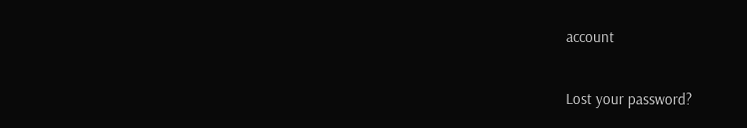account

Lost your password?